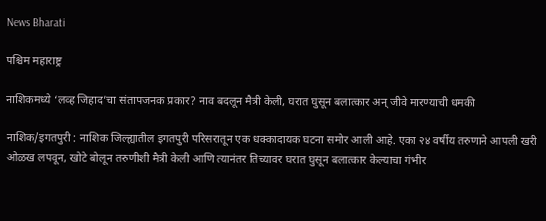News Bharati

पश्चिम महाराष्ट्र

नाशिकमध्ये ‘लव्ह जिहाद’चा संतापजनक प्रकार? नाव बदलून मैत्री केली, घरात घुसून बलात्कार अन् जीवे मारण्याची धमकी

नाशिक/इगतपुरी : नाशिक जिल्ह्यातील इगतपुरी परिसरातून एक धक्कादायक घटना समोर आली आहे. एका २४ वर्षीय तरुणाने आपली खरी ओळख लपवून, खोटे बोलून तरुणीशी मैत्री केली आणि त्यानंतर तिच्यावर घरात घुसून बलात्कार केल्याचा गंभीर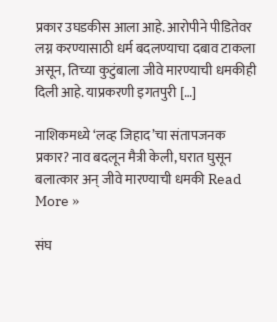प्रकार उघडकीस आला आहे. आरोपीने पीडितेवर लग्न करण्यासाठी धर्म बदलण्याचा दबाव टाकला असून, तिच्या कुटुंबाला जीवे मारण्याची धमकीही दिली आहे. याप्रकरणी इगतपुरी […]

नाशिकमध्ये ‘लव्ह जिहाद’चा संतापजनक प्रकार? नाव बदलून मैत्री केली, घरात घुसून बलात्कार अन् जीवे मारण्याची धमकी Read More »

संघ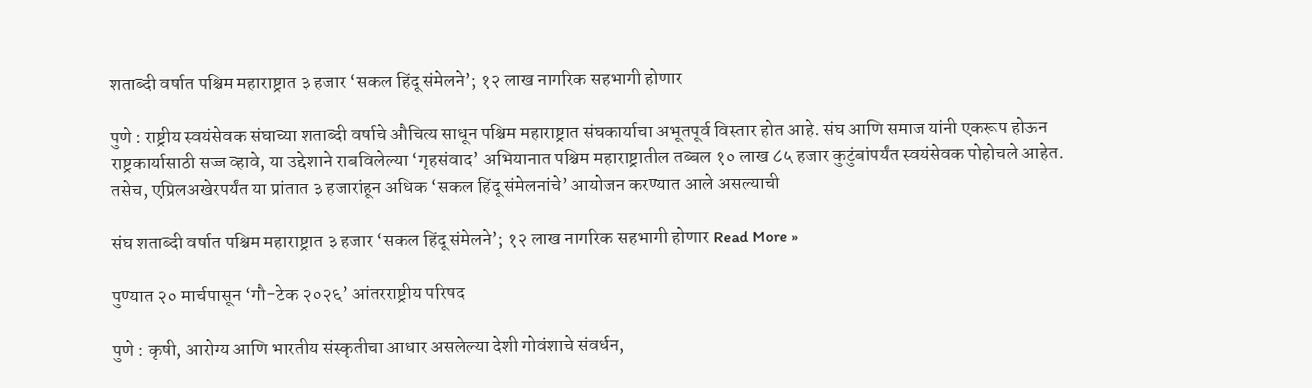शताब्दी वर्षात पश्चिम महाराष्ट्रात ३ हजार ‘सकल हिंदू संमेलने’; १२ लाख नागरिक सहभागी होणार

पुणे : राष्ट्रीय स्वयंसेवक संघाच्या शताब्दी वर्षाचे औचित्य साधून पश्चिम महाराष्ट्रात संघकार्याचा अभूतपूर्व विस्तार होत आहे. संघ आणि समाज यांनी एकरूप होऊन राष्ट्रकार्यासाठी सज्ज व्हावे, या उद्देशाने राबविलेल्या ‘गृहसंवाद’ अभियानात पश्चिम महाराष्ट्रातील तब्बल १० लाख ८५ हजार कुटुंबांपर्यंत स्वयंसेवक पोहोचले आहेत. तसेच, एप्रिलअखेरपर्यंत या प्रांतात ३ हजारांहून अधिक ‘सकल हिंदू संमेलनांचे’ आयोजन करण्यात आले असल्याची

संघ शताब्दी वर्षात पश्चिम महाराष्ट्रात ३ हजार ‘सकल हिंदू संमेलने’; १२ लाख नागरिक सहभागी होणार Read More »

पुण्यात २० मार्चपासून ‘गौ-टेक २०२६’ आंतरराष्ट्रीय परिषद

पुणे : कृषी, आरोग्य आणि भारतीय संस्कृतीचा आधार असलेल्या देशी गोवंशाचे संवर्धन,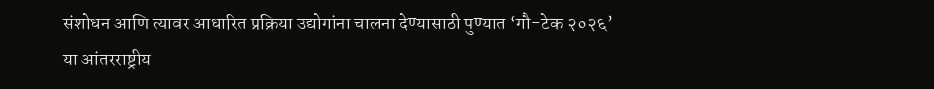संशोधन आणि त्यावर आधारित प्रक्रिया उद्योगांना चालना देण्यासाठी पुण्यात ‘गौ-टेक २०२६’ या आंतरराष्ट्रीय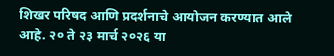शिखर परिषद आणि प्रदर्शनाचे आयोजन करण्यात आले आहे. २० ते २३ मार्च २०२६ या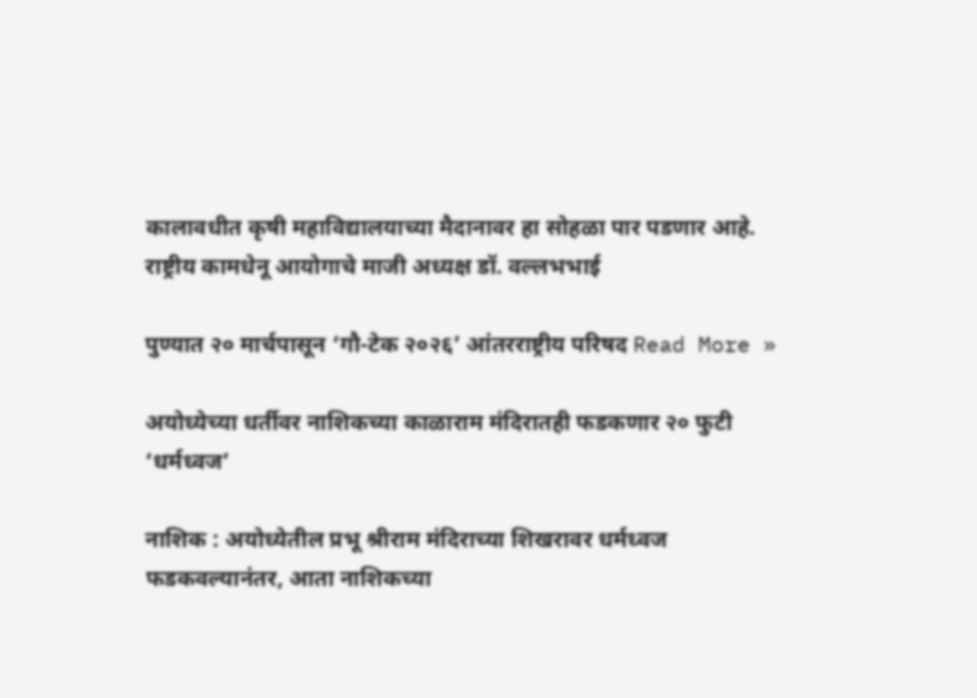कालावधीत कृषी महाविद्यालयाच्या मैदानावर हा सोहळा पार पडणार आहे. राष्ट्रीय कामधेनू आयोगाचे माजी अध्यक्ष डॉ. वल्लभभाई

पुण्यात २० मार्चपासून ‘गौ-टेक २०२६’ आंतरराष्ट्रीय परिषद Read More »

अयोध्येच्या धर्तीवर नाशिकच्या काळाराम मंदिरातही फडकणार २० फुटी ‘धर्मध्वज’

नाशिक : अयोध्येतील प्रभू श्रीराम मंदिराच्या शिखरावर धर्मध्वज फडकवल्यानंतर, आता नाशिकच्या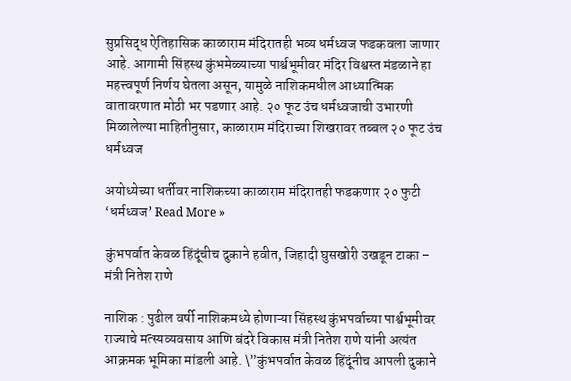सुप्रसिद्ध ऐतिहासिक काळाराम मंदिरातही भव्य धर्मध्वज फडकवला जाणार आहे. आगामी सिंहस्थ कुंभमेळ्याच्या पार्श्वभूमीवर मंदिर विश्वस्त मंडळाने हा महत्त्वपूर्ण निर्णय घेतला असून, यामुळे नाशिकमधील आध्यात्मिक वातावरणात मोठी भर पडणार आहे. २० फूट उंच धर्मध्वजाची उभारणी मिळालेल्या माहितीनुसार, काळाराम मंदिराच्या शिखरावर तब्बल २० फूट उंच धर्मध्वज

अयोध्येच्या धर्तीवर नाशिकच्या काळाराम मंदिरातही फडकणार २० फुटी ‘धर्मध्वज’ Read More »

कुंभपर्वात केवळ हिंदूंचीच दुकाने हवीत, जिहादी घुसखोरी उखडून टाका – मंत्री नितेश राणे

नाशिक : पुढील वर्षी नाशिकमध्ये होणाऱ्या सिंहस्थ कुंभपर्वाच्या पार्श्वभूमीवर राज्याचे मत्स्यव्यवसाय आणि बंदरे विकास मंत्री नितेश राणे यांनी अत्यंत आक्रमक भूमिका मांडली आहे. \”कुंभपर्वात केवळ हिंदूंनीच आपली दुकाने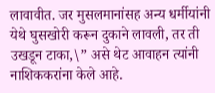लावावीत. जर मुसलमानांसह अन्य धर्मीयांनी येथे घुसखोरी करून दुकाने लावली, तर ती उखडून टाका,\” असे थेट आवाहन त्यांनी नाशिककरांना केले आहे.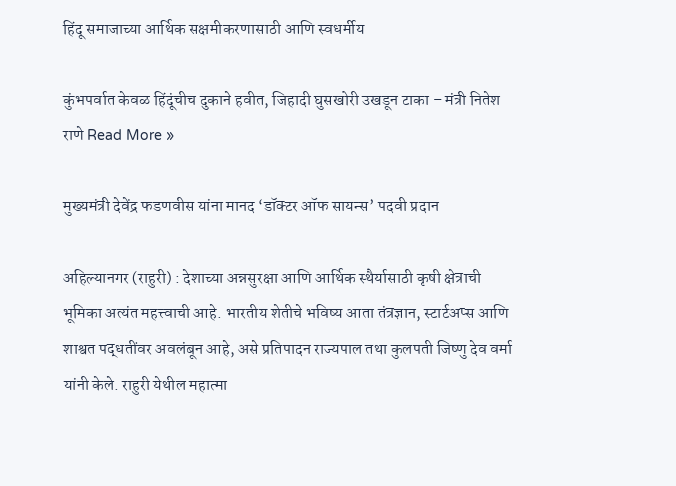हिंदू समाजाच्या आर्थिक सक्षमीकरणासाठी आणि स्वधर्मीय

कुंभपर्वात केवळ हिंदूंचीच दुकाने हवीत, जिहादी घुसखोरी उखडून टाका – मंत्री नितेश राणे Read More »

मुख्यमंत्री देवेंद्र फडणवीस यांना मानद ‘डॉक्टर ऑफ सायन्स’ पदवी प्रदान

अहिल्यानगर (राहुरी) : देशाच्या अन्नसुरक्षा आणि आर्थिक स्थैर्यासाठी कृषी क्षेत्राची भूमिका अत्यंत महत्त्वाची आहे. भारतीय शेतीचे भविष्य आता तंत्रज्ञान, स्टार्टअप्स आणि शाश्वत पद्धतींवर अवलंबून आहे, असे प्रतिपादन राज्यपाल तथा कुलपती जिष्णु देव वर्मा यांनी केले. राहुरी येथील महात्मा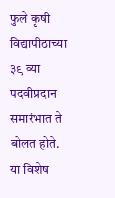फुले कृषी विद्यापीठाच्या ३९ व्या पदवीप्रदान समारंभात ते बोलत होते. या विशेष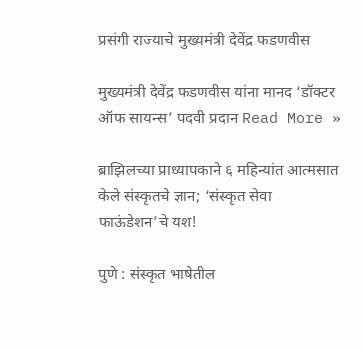प्रसंगी राज्याचे मुख्यमंत्री देवेंद्र फडणवीस

मुख्यमंत्री देवेंद्र फडणवीस यांना मानद ‘डॉक्टर ऑफ सायन्स’ पदवी प्रदान Read More »

ब्राझिलच्या प्राध्यापकाने ६ महिन्यांत आत्मसात केले संस्कृतचे ज्ञान; ‘संस्कृत सेवा फाऊंडेशन’चे यश!

पुणे : संस्कृत भाषेतील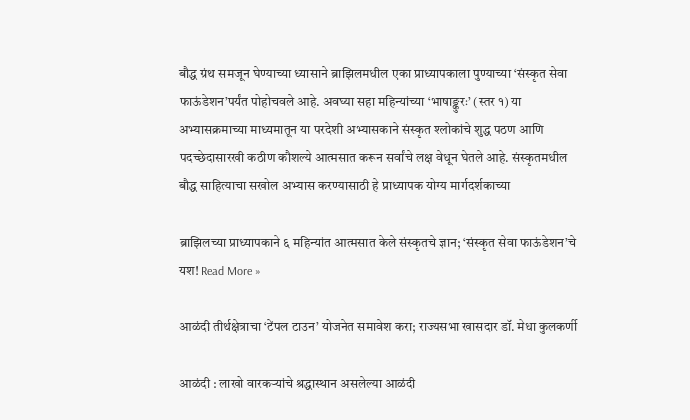बौद्ध ग्रंथ समजून घेण्याच्या ध्यासाने ब्राझिलमधील एका प्राध्यापकाला पुण्याच्या ‘संस्कृत सेवा फाऊंडेशन’पर्यंत पोहोचवले आहे. अवघ्या सहा महिन्यांच्या ‘भाषाङ्कुरः’ (स्तर १) या अभ्यासक्रमाच्या माध्यमातून या परदेशी अभ्यासकाने संस्कृत श्लोकांचे शुद्ध पठण आणि पदच्छेदासारखी कठीण कौशल्ये आत्मसात करून सर्वांचे लक्ष वेधून घेतले आहे. संस्कृतमधील बौद्ध साहित्याचा सखोल अभ्यास करण्यासाठी हे प्राध्यापक योग्य मार्गदर्शकाच्या

ब्राझिलच्या प्राध्यापकाने ६ महिन्यांत आत्मसात केले संस्कृतचे ज्ञान; ‘संस्कृत सेवा फाऊंडेशन’चे यश! Read More »

आळंदी तीर्थक्षेत्राचा ‘टेंपल टाउन’ योजनेत समावेश करा; राज्यसभा खासदार डॉ. मेधा कुलकर्णी

आळंदी : लाखो वारकऱ्यांचे श्रद्धास्थान असलेल्या आळंदी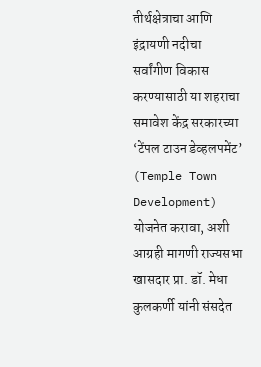तीर्थक्षेत्राचा आणि इंद्रायणी नदीचा सर्वांगीण विकास करण्यासाठी या शहराचा समावेश केंद्र सरकारच्या ‘टेंपल टाउन डेव्हलपमेंट’ (Temple Town Development) योजनेत करावा, अशी आग्रही मागणी राज्यसभा खासदार प्रा. डॉ. मेधा कुलकर्णी यांनी संसदेत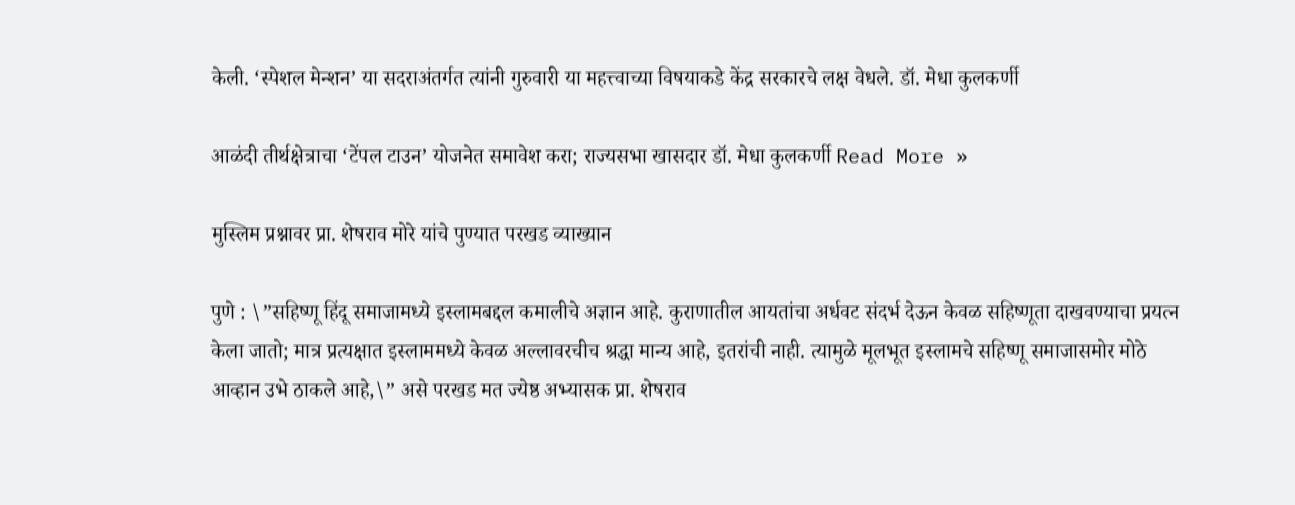केली. ‘स्पेशल मेन्शन’ या सदराअंतर्गत त्यांनी गुरुवारी या महत्त्वाच्या विषयाकडे केंद्र सरकारचे लक्ष वेधले. डॉ. मेधा कुलकर्णी

आळंदी तीर्थक्षेत्राचा ‘टेंपल टाउन’ योजनेत समावेश करा; राज्यसभा खासदार डॉ. मेधा कुलकर्णी Read More »

मुस्लिम प्रश्नावर प्रा. शेषराव मोरे यांचे पुण्यात परखड व्याख्यान

पुणे : \”सहिष्णू हिंदू समाजामध्ये इस्लामबद्दल कमालीचे अज्ञान आहे. कुराणातील आयतांचा अर्धवट संदर्भ देऊन केवळ सहिष्णूता दाखवण्याचा प्रयत्न केला जातो; मात्र प्रत्यक्षात इस्लाममध्ये केवळ अल्लावरचीच श्रद्धा मान्य आहे, इतरांची नाही. त्यामुळे मूलभूत इस्लामचे सहिष्णू समाजासमोर मोठे आव्हान उभे ठाकले आहे,\” असे परखड मत ज्येष्ठ अभ्यासक प्रा. शेषराव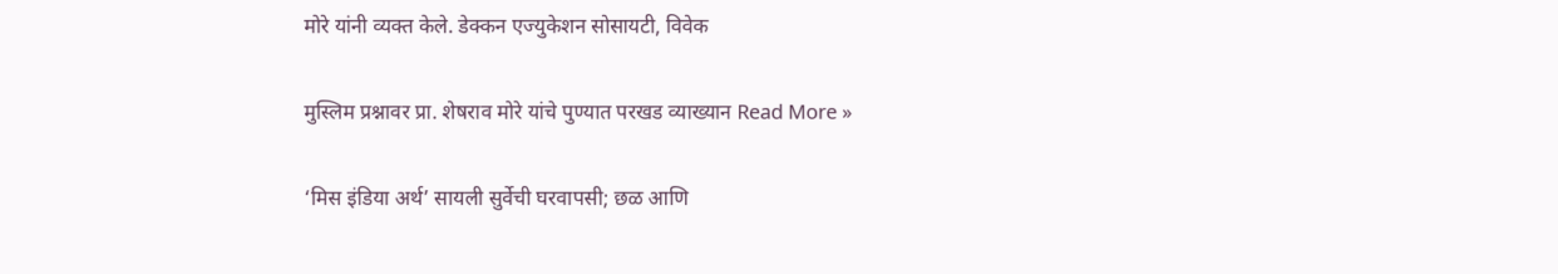मोरे यांनी व्यक्त केले. डेक्कन एज्युकेशन सोसायटी, विवेक

मुस्लिम प्रश्नावर प्रा. शेषराव मोरे यांचे पुण्यात परखड व्याख्यान Read More »

‘मिस इंडिया अर्थ’ सायली सुर्वेची घरवापसी; छळ आणि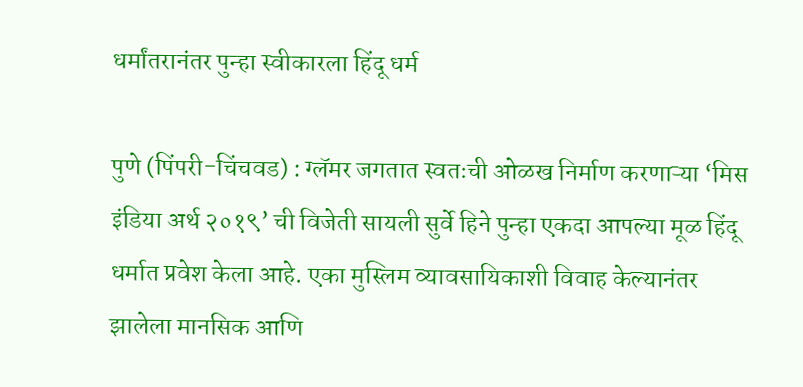धर्मांतरानंतर पुन्हा स्वीकारला हिंदू धर्म

पुणे (पिंपरी-चिंचवड) : ग्लॅमर जगतात स्वतःची ओळख निर्माण करणाऱ्या ‘मिस इंडिया अर्थ २०१९’ ची विजेती सायली सुर्वे हिने पुन्हा एकदा आपल्या मूळ हिंदू धर्मात प्रवेश केला आहे. एका मुस्लिम व्यावसायिकाशी विवाह केल्यानंतर झालेला मानसिक आणि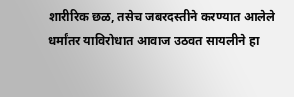शारीरिक छळ, तसेच जबरदस्तीने करण्यात आलेले धर्मांतर याविरोधात आवाज उठवत सायलीने हा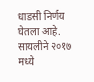धाडसी निर्णय घेतला आहे. सायलीने २०१७ मध्ये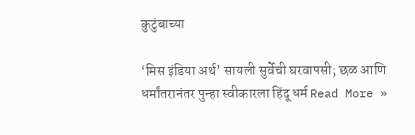कुटुंबाच्या

‘मिस इंडिया अर्थ’ सायली सुर्वेची घरवापसी; छळ आणि धर्मांतरानंतर पुन्हा स्वीकारला हिंदू धर्म Read More »